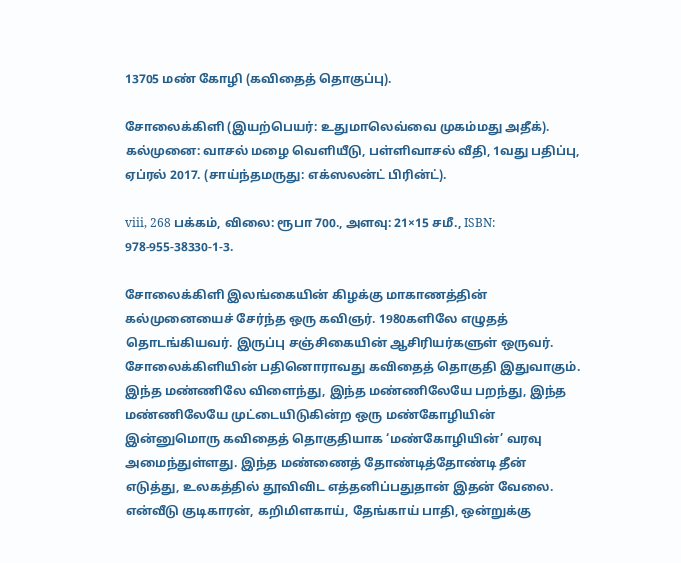13705 மண் கோழி (கவிதைத் தொகுப்பு).

சோலைக்கிளி (இயற்பெயர்: உதுமாலெவ்வை முகம்மது அதீக்). கல்முனை: வாசல் மழை வெளியீடு, பள்ளிவாசல் வீதி, 1வது பதிப்பு, ஏப்ரல் 2017. (சாய்ந்தமருது: எக்ஸலன்ட் பிரின்ட்).

viii, 268 பக்கம், விலை: ரூபா 700., அளவு: 21×15 சமீ., ISBN: 978-955-38330-1-3.

சோலைக்கிளி இலங்கையின் கிழக்கு மாகாணத்தின் கல்முனையைச் சேர்ந்த ஒரு கவிஞர். 1980களிலே எழுதத் தொடங்கியவர். இருப்பு சஞ்சிகையின் ஆசிரியர்களுள் ஒருவர். சோலைக்கிளியின் பதினொராவது கவிதைத் தொகுதி இதுவாகும். இந்த மண்ணிலே விளைந்து, இந்த மண்ணிலேயே பறந்து, இந்த மண்ணிலேயே முட்டையிடுகின்ற ஒரு மண்கோழியின் இன்னுமொரு கவிதைத் தொகுதியாக ‘மண்கோழியின்’ வரவு அமைந்துள்ளது. இந்த மண்ணைத் தோண்டித்தோண்டி தீன் எடுத்து, உலகத்தில் தூவிவிட எத்தனிப்பதுதான் இதன் வேலை. என்வீடு குடிகாரன், கறிமிளகாய், தேங்காய் பாதி, ஒன்றுக்கு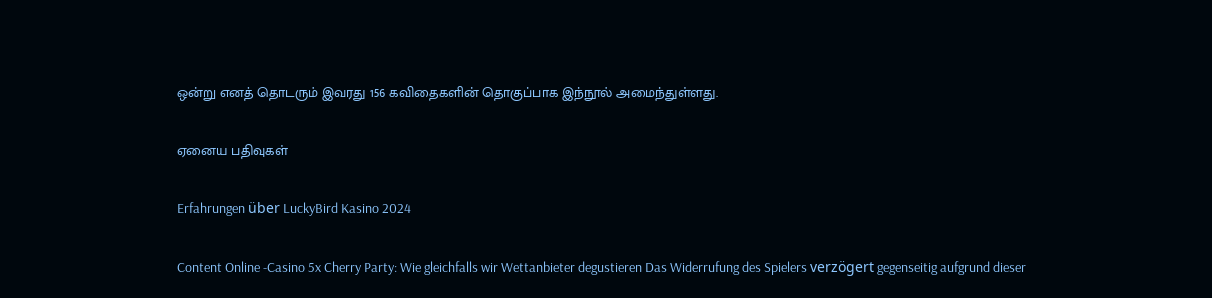ஒன்று எனத் தொடரும் இவரது 156 கவிதைகளின் தொகுப்பாக இந்நூல் அமைந்துள்ளது.

ஏனைய பதிவுகள்

Erfahrungen über LuckyBird Kasino 2024

Content Online -Casino 5x Cherry Party: Wie gleichfalls wir Wettanbieter degustieren Das Widerrufung des Spielers verzögert gegenseitig aufgrund dieser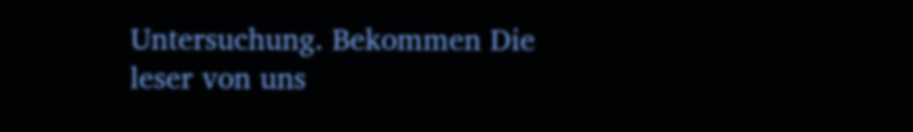Untersuchung. Bekommen Die leser von uns